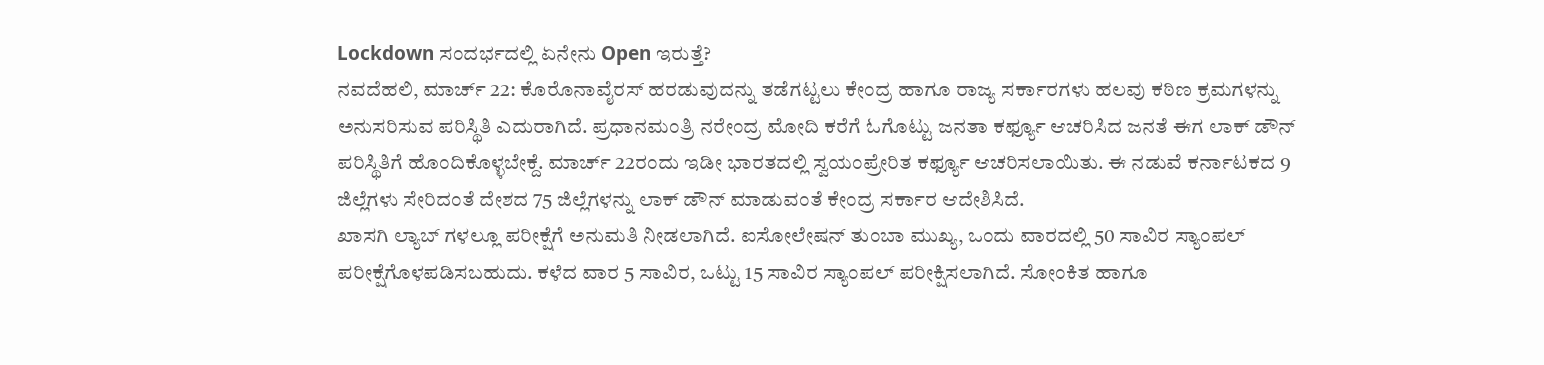Lockdown ಸಂದರ್ಭದಲ್ಲಿ ಏನೇನು Open ಇರುತ್ತೆ?
ನವದೆಹಲಿ, ಮಾರ್ಚ್ 22: ಕೊರೊನಾವೈರಸ್ ಹರಡುವುದನ್ನು ತಡೆಗಟ್ಟಲು ಕೇಂದ್ರ ಹಾಗೂ ರಾಜ್ಯ ಸರ್ಕಾರಗಳು ಹಲವು ಕಠಿಣ ಕ್ರಮಗಳನ್ನು ಅನುಸರಿಸುವ ಪರಿಸ್ಥಿತಿ ಎದುರಾಗಿದೆ. ಪ್ರಧಾನಮಂತ್ರಿ ನರೇಂದ್ರ ಮೋದಿ ಕರೆಗೆ ಓಗೊಟ್ಟು ಜನತಾ ಕರ್ಫ್ಯೂ ಆಚರಿಸಿದ ಜನತೆ ಈಗ ಲಾಕ್ ಡೌನ್ ಪರಿಸ್ಥಿತಿಗೆ ಹೊಂದಿಕೊಳ್ಳಬೇಕ್ದೆ. ಮಾರ್ಚ್ 22ರಂದು ಇಡೀ ಭಾರತದಲ್ಲಿ ಸ್ವಯಂಪ್ರೇರಿತ ಕರ್ಫ್ಯೂ ಆಚರಿಸಲಾಯಿತು. ಈ ನಡುವೆ ಕರ್ನಾಟಕದ 9 ಜಿಲ್ಲೆಗಳು ಸೇರಿದಂತೆ ದೇಶದ 75 ಜಿಲ್ಲೆಗಳನ್ನು ಲಾಕ್ ಡೌನ್ ಮಾಡುವಂತೆ ಕೇಂದ್ರ ಸರ್ಕಾರ ಆದೇಶಿಸಿದೆ.
ಖಾಸಗಿ ಲ್ಯಾಬ್ ಗಳಲ್ಲೂ ಪರೀಕ್ಷೆಗೆ ಅನುಮತಿ ನೀಡಲಾಗಿದೆ. ಐಸೋಲೇಷನ್ ತುಂಬಾ ಮುಖ್ಯ, ಒಂದು ವಾರದಲ್ಲಿ 50 ಸಾವಿರ ಸ್ಯಾಂಪಲ್ ಪರೀಕ್ಷೆಗೊಳಪಡಿಸಬಹುದು. ಕಳೆದ ವಾರ 5 ಸಾವಿರ, ಒಟ್ಟು 15 ಸಾವಿರ ಸ್ಯಾಂಪಲ್ ಪರೀಕ್ಷಿಸಲಾಗಿದೆ. ಸೋಂಕಿತ ಹಾಗೂ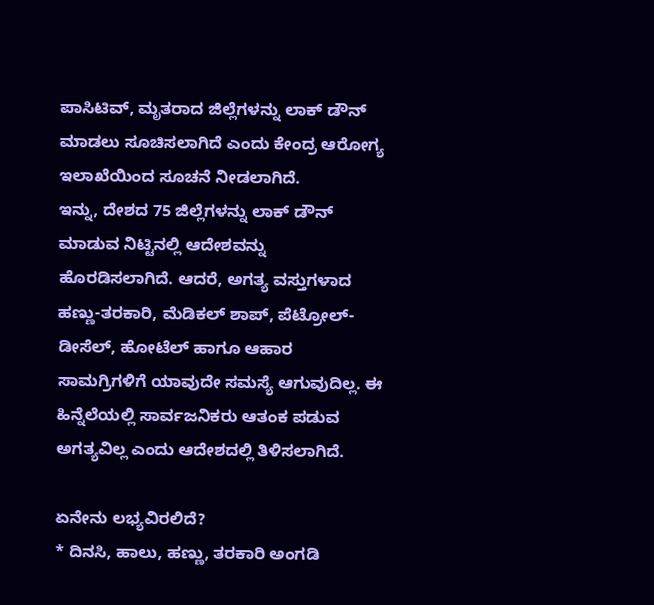ಪಾಸಿಟಿವ್, ಮೃತರಾದ ಜಿಲ್ಲೆಗಳನ್ನು ಲಾಕ್ ಡೌನ್ ಮಾಡಲು ಸೂಚಿಸಲಾಗಿದೆ ಎಂದು ಕೇಂದ್ರ ಆರೋಗ್ಯ ಇಲಾಖೆಯಿಂದ ಸೂಚನೆ ನೀಡಲಾಗಿದೆ.
ಇನ್ನು, ದೇಶದ 75 ಜಿಲ್ಲೆಗಳನ್ನು ಲಾಕ್ ಡೌನ್ ಮಾಡುವ ನಿಟ್ಟಿನಲ್ಲಿ ಆದೇಶವನ್ನು ಹೊರಡಿಸಲಾಗಿದೆ. ಆದರೆ, ಅಗತ್ಯ ವಸ್ತುಗಳಾದ ಹಣ್ಣು-ತರಕಾರಿ, ಮೆಡಿಕಲ್ ಶಾಪ್, ಪೆಟ್ರೋಲ್-ಡೀಸೆಲ್, ಹೋಟೆಲ್ ಹಾಗೂ ಆಹಾರ ಸಾಮಗ್ರಿಗಳಿಗೆ ಯಾವುದೇ ಸಮಸ್ಯೆ ಆಗುವುದಿಲ್ಲ. ಈ ಹಿನ್ನೆಲೆಯಲ್ಲಿ ಸಾರ್ವಜನಿಕರು ಆತಂಕ ಪಡುವ ಅಗತ್ಯವಿಲ್ಲ ಎಂದು ಆದೇಶದಲ್ಲಿ ತಿಳಿಸಲಾಗಿದೆ.

ಏನೇನು ಲಭ್ಯವಿರಲಿದೆ?
* ದಿನಸಿ, ಹಾಲು, ಹಣ್ಣು, ತರಕಾರಿ ಅಂಗಡಿ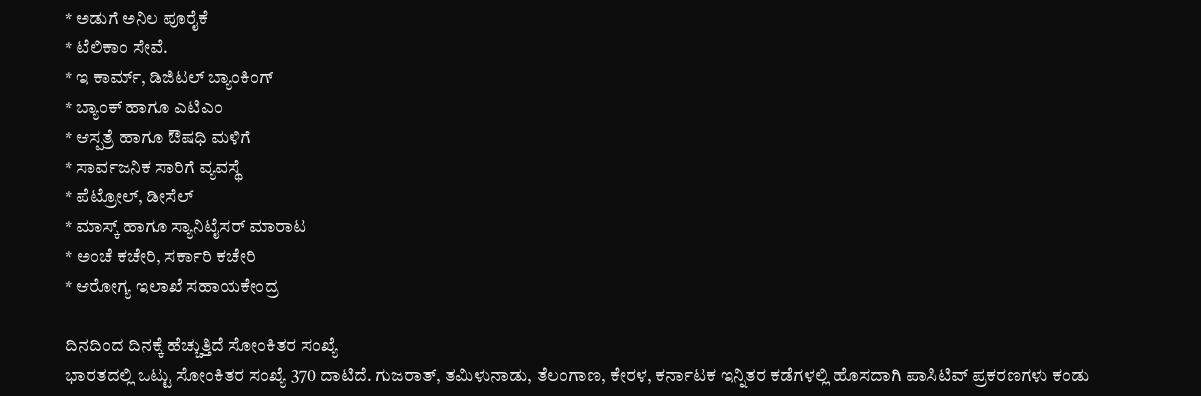* ಅಡುಗೆ ಅನಿಲ ಪೂರೈಕೆ
* ಟೆಲಿಕಾಂ ಸೇವೆ.
* ಇ ಕಾರ್ಮ್, ಡಿಜಿಟಲ್ ಬ್ಯಾಂಕಿಂಗ್
* ಬ್ಯಾಂಕ್ ಹಾಗೂ ಎಟಿಎಂ
* ಆಸ್ಪತ್ರೆ ಹಾಗೂ ಔಷಧಿ ಮಳಿಗೆ
* ಸಾರ್ವಜನಿಕ ಸಾರಿಗೆ ವ್ಯವಸ್ಥೆ
* ಪೆಟ್ರೋಲ್, ಡೀಸೆಲ್
* ಮಾಸ್ಕ್ ಹಾಗೂ ಸ್ಯಾನಿಟೈಸರ್ ಮಾರಾಟ
* ಅಂಚೆ ಕಚೇರಿ, ಸರ್ಕಾರಿ ಕಚೇರಿ
* ಆರೋಗ್ಯ ಇಲಾಖೆ ಸಹಾಯಕೇಂದ್ರ

ದಿನದಿಂದ ದಿನಕ್ಕೆ ಹೆಚ್ಚುತ್ತಿದೆ ಸೋಂಕಿತರ ಸಂಖ್ಯೆ
ಭಾರತದಲ್ಲಿ ಒಟ್ಟು ಸೋಂಕಿತರ ಸಂಖ್ಯೆ 370 ದಾಟಿದೆ. ಗುಜರಾತ್, ತಮಿಳುನಾಡು, ತೆಲಂಗಾಣ, ಕೇರಳ, ಕರ್ನಾಟಕ ಇನ್ನಿತರ ಕಡೆಗಳಲ್ಲಿ ಹೊಸದಾಗಿ ಪಾಸಿಟಿವ್ ಪ್ರಕರಣಗಳು ಕಂಡು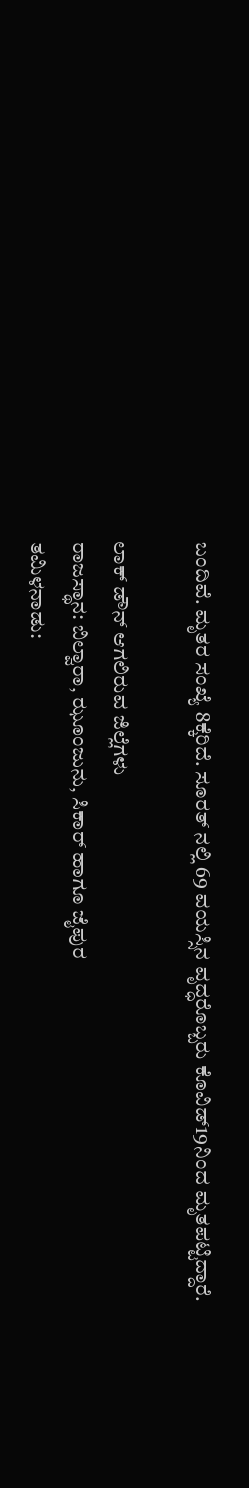ಬಂದಿವೆ. ಮೃತರ ಸಂಖ್ಯೆ 8ಕ್ಕೆರಿದೆ. ಸೂರತ್ ನಲ್ಲಿ 69 ವಯಸ್ಸಿನ ವೃದ್ಧರೊಬ್ಬರು ಕೊವಿಡ್19ನಿಂದ ಮೃತಪಟ್ಟಿದ್ದಾರೆ.

ಲಾಕ್ ಡೌನ್ ಆಗಲಿರುವ ಜಿಲ್ಲೆಗಳು
ರಾಜಸ್ಥಾನ: ಬಿಲ್ವಾರಾ, ಝೂಂಜುನು, ಸಿಕಾರ್ ಹಾಗೂ ಜೈಪುರ
ತಮಿಳನಾಡು: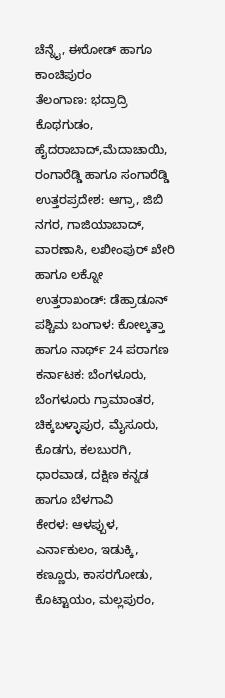ಚೆನ್ನೈ, ಈರೋಡ್ ಹಾಗೂ ಕಾಂಚಿಪುರಂ
ತೆಲಂಗಾಣ: ಭದ್ರಾದ್ರಿ ಕೊಥಗುಡಂ, ಹೈದರಾಬಾದ್,ಮೆದಾಚಾಯಿ, ರಂಗಾರೆಡ್ಡಿ ಹಾಗೂ ಸಂಗಾರೆಡ್ಡಿ
ಉತ್ತರಪ್ರದೇಶ: ಆಗ್ರಾ, ಜಿಬಿ ನಗರ, ಗಾಜಿಯಾಬಾದ್, ವಾರಣಾಸಿ, ಲಖೀಂಪುರ್ ಖೇರಿ ಹಾಗೂ ಲಕ್ನೋ
ಉತ್ತರಾಖಂಡ್: ಡೆಹ್ರಾಡೂನ್
ಪಶ್ಚಿಮ ಬಂಗಾಳ: ಕೋಲ್ಕತ್ತಾ ಹಾಗೂ ನಾರ್ಥ್ 24 ಪರಾಗಣ
ಕರ್ನಾಟಕ: ಬೆಂಗಳೂರು, ಬೆಂಗಳೂರು ಗ್ರಾಮಾಂತರ, ಚಿಕ್ಕಬಳ್ಳಾಪುರ, ಮೈಸೂರು, ಕೊಡಗು, ಕಲಬುರಗಿ, ಧಾರವಾಡ, ದಕ್ಷಿಣ ಕನ್ನಡ ಹಾಗೂ ಬೆಳಗಾವಿ
ಕೇರಳ: ಆಳಪ್ಪುಳ, ಎರ್ನಾಕುಲಂ, ಇಡುಕ್ಕಿ, ಕಣ್ಣೂರು, ಕಾಸರಗೋಡು, ಕೊಟ್ಟಾಯಂ, ಮಲ್ಲಪುರಂ,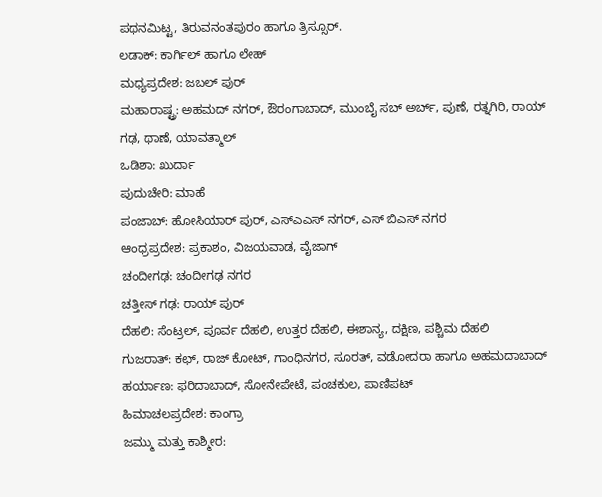ಪಥನಮಿಟ್ಟ, ತಿರುವನಂತಪುರಂ ಹಾಗೂ ತ್ರಿಸ್ಸೂರ್.
ಲಡಾಕ್: ಕಾರ್ಗಿಲ್ ಹಾಗೂ ಲೇಹ್
ಮಧ್ಯಪ್ರದೇಶ: ಜಬಲ್ ಪುರ್
ಮಹಾರಾಷ್ಟ್ರ: ಅಹಮದ್ ನಗರ್, ಔರಂಗಾಬಾದ್, ಮುಂಬೈ ಸಬ್ ಅರ್ಬ್, ಪುಣೆ, ರತ್ನಗಿರಿ, ರಾಯ್ ಗಢ, ಥಾಣೆ, ಯಾವತ್ಮಾಲ್
ಒಡಿಶಾ: ಖುರ್ದಾ
ಪುದುಚೇರಿ: ಮಾಹೆ
ಪಂಜಾಬ್: ಹೋಸಿಯಾರ್ ಪುರ್, ಎಸ್ಎಎಸ್ ನಗರ್, ಎಸ್ ಬಿಎಸ್ ನಗರ
ಆಂಧ್ರಪ್ರದೇಶ: ಪ್ರಕಾಶಂ, ವಿಜಯವಾಡ, ವೈಜಾಗ್
ಚಂದೀಗಢ: ಚಂದೀಗಢ ನಗರ
ಚತ್ತೀಸ್ ಗಢ: ರಾಯ್ ಪುರ್
ದೆಹಲಿ: ಸೆಂಟ್ರಲ್, ಪೂರ್ವ ದೆಹಲಿ, ಉತ್ತರ ದೆಹಲಿ, ಈಶಾನ್ಯ, ದಕ್ಷಿಣ, ಪಶ್ಚಿಮ ದೆಹಲಿ
ಗುಜರಾತ್: ಕಛ್, ರಾಜ್ ಕೋಟ್, ಗಾಂಧಿನಗರ, ಸೂರತ್, ವಡೋದರಾ ಹಾಗೂ ಅಹಮದಾಬಾದ್
ಹರ್ಯಾಣ: ಫರಿದಾಬಾದ್, ಸೋನೇಪೇಟೆ, ಪಂಚಕುಲ, ಪಾಣಿಪಟ್
ಹಿಮಾಚಲಪ್ರದೇಶ: ಕಾಂಗ್ರಾ
ಜಮ್ಮು ಮತ್ತು ಕಾಶ್ಮೀರ: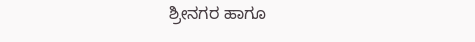ಶ್ರೀನಗರ ಹಾಗೂ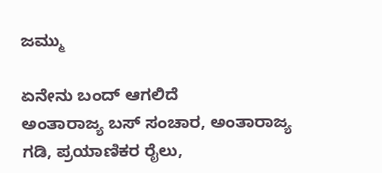ಜಮ್ಮು

ಏನೇನು ಬಂದ್ ಆಗಲಿದೆ
ಅಂತಾರಾಜ್ಯ ಬಸ್ ಸಂಚಾರ, ಅಂತಾರಾಜ್ಯ ಗಡಿ, ಪ್ರಯಾಣಿಕರ ರೈಲು,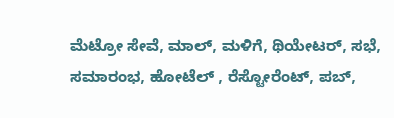ಮೆಟ್ರೋ ಸೇವೆ, ಮಾಲ್, ಮಳಿಗೆ, ಥಿಯೇಟರ್, ಸಭೆ, ಸಮಾರಂಭ, ಹೋಟೆಲ್ , ರೆಸ್ಟೋರೆಂಟ್, ಪಬ್,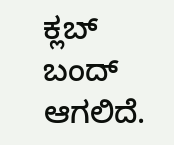ಕ್ಲಬ್ ಬಂದ್ ಆಗಲಿದೆ.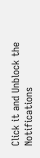Click it and Unblock the Notifications